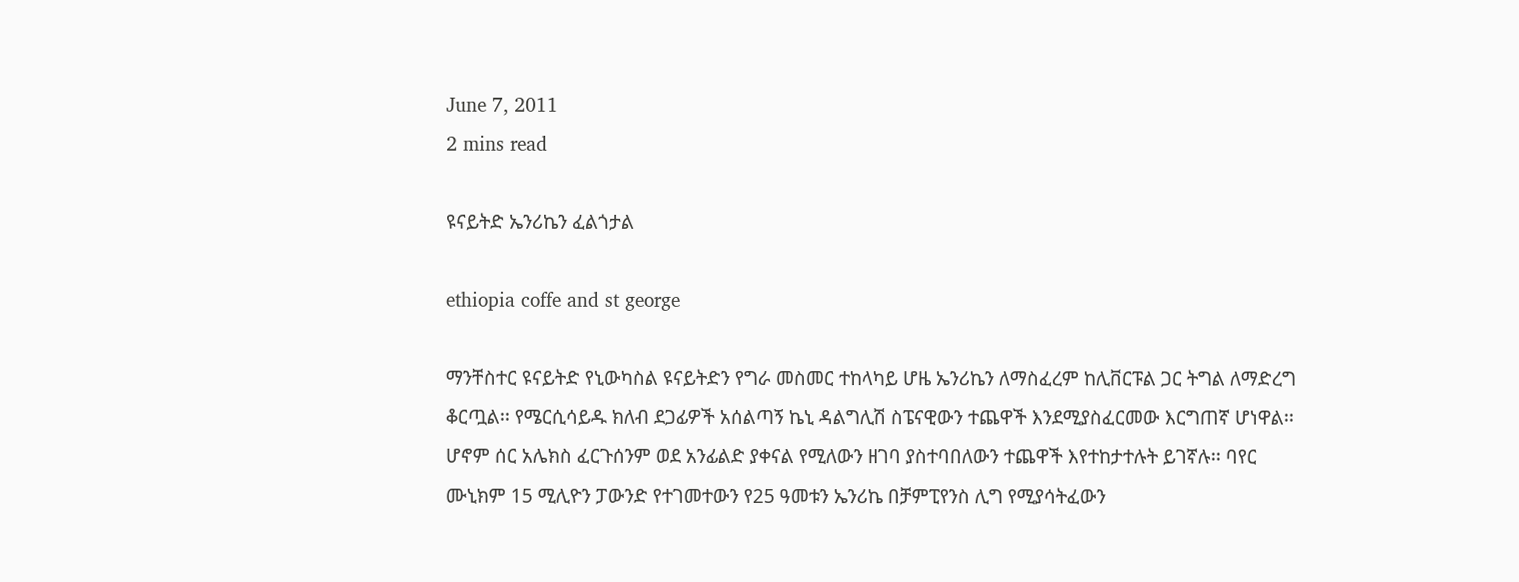June 7, 2011
2 mins read

ዩናይትድ ኤንሪኬን ፈልጎታል

ethiopia coffe and st george

ማንቸስተር ዩናይትድ የኒውካስል ዩናይትድን የግራ መስመር ተከላካይ ሆዜ ኤንሪኬን ለማስፈረም ከሊቨርፑል ጋር ትግል ለማድረግ ቆርጧል፡፡ የሜርሲሳይዱ ክለብ ደጋፊዎች አሰልጣኝ ኬኒ ዳልግሊሽ ስፔናዊውን ተጨዋች እንደሚያስፈርመው እርግጠኛ ሆነዋል፡፡ ሆኖም ሰር አሌክስ ፈርጉሰንም ወደ አንፊልድ ያቀናል የሚለውን ዘገባ ያስተባበለውን ተጨዋች እየተከታተሉት ይገኛሉ፡፡ ባየር ሙኒክም 15 ሚሊዮን ፓውንድ የተገመተውን የ25 ዓመቱን ኤንሪኬ በቻምፒየንስ ሊግ የሚያሳትፈውን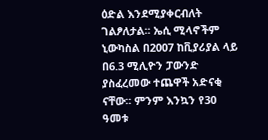ዕድል እንደሚያቀርብለት ገልፆለታል፡፡ ኤሲ ሚላኖችም ኒውካስል በ2007 ከቪያሪያል ላይ በ6.3 ሚሊዮን ፓውንድ ያስፈረመው ተጨዋች አድናቂ ናቸው፡፡ ምንም እንኳን የ30 ዓመቱ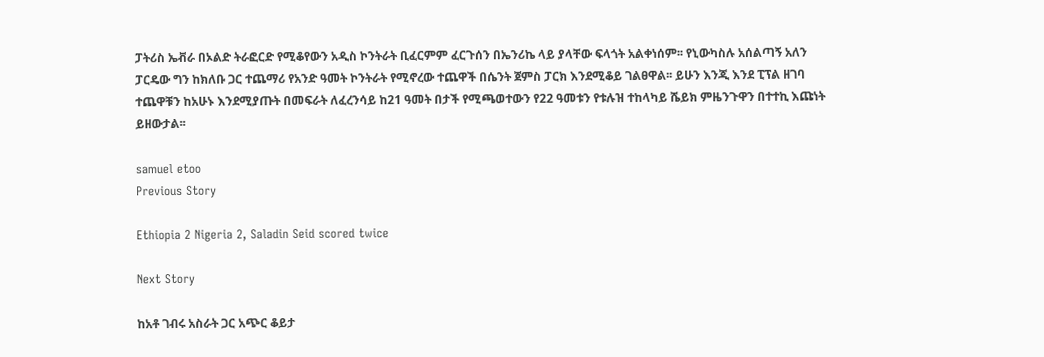ፓትሪስ ኤቭራ በኦልድ ትራፎርድ የሚቆየውን አዲስ ኮንትራት ቢፈርምም ፈርጉሰን በኤንሪኬ ላይ ያላቸው ፍላጎት አልቀነሰም፡፡ የኒውካስሉ አሰልጣኝ አለን ፓርዴው ግን ከክለቡ ጋር ተጨማሪ የአንድ ዓመት ኮንትራት የሚኖረው ተጨዋች በሴንት ጀምስ ፓርክ እንደሚቆይ ገልፀዋል፡፡ ይሁን እንጂ እንደ ፒፕል ዘገባ ተጨዋቹን ከአሁኑ እንደሚያጡት በመፍራት ለፈረንሳይ ከ21 ዓመት በታች የሚጫወተውን የ22 ዓመቱን የቱሉዝ ተከላካይ ሼይክ ምዜንጉዋን በተተኪ እጩነት ይዘውታል፡፡

samuel etoo
Previous Story

Ethiopia 2 Nigeria 2, Saladin Seid scored twice

Next Story

ከአቶ ገብሩ አስራት ጋር አጭር ቆይታ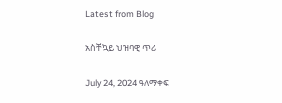Latest from Blog

አስቸኳይ ህዝባዊ ጥሪ

July 24, 2024 ዓለማቀፍ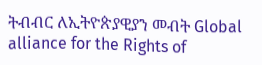ትብብር ለኢትዮጵያዊያን መብት Global alliance for the Rights of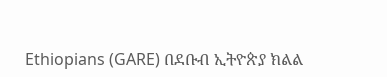Ethiopians (GARE) በደቡብ ኢትዮጵያ ክልል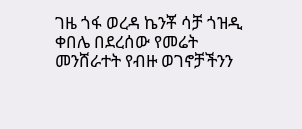ገዜ ጎፋ ወረዳ ኬንቾ ሳቻ ጎዝዲ ቀበሌ በደረሰው የመሬት መንሸራተት የብዙ ወገኖቻችንን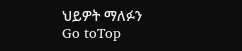ህይዎት ማለፉን
Go toTop